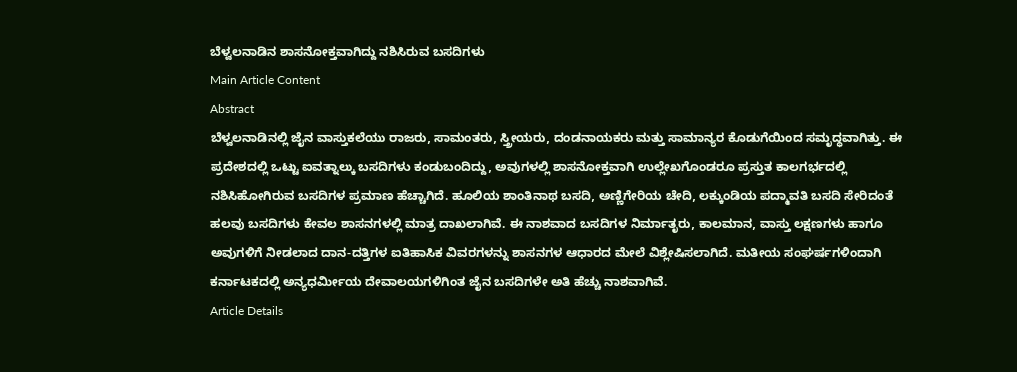ಬೆಳ್ವಲನಾಡಿನ ಶಾಸನೋಕ್ತವಾಗಿದ್ದು ನಶಿಸಿರುವ ಬಸದಿಗಳು
Main Article Content
Abstract
ಬೆಳ್ವಲನಾಡಿನಲ್ಲಿ ಜೈನ ವಾಸ್ತುಕಲೆಯು ರಾಜರು, ಸಾಮಂತರು, ಸ್ತ್ರೀಯರು, ದಂಡನಾಯಕರು ಮತ್ತು ಸಾಮಾನ್ಯರ ಕೊಡುಗೆಯಿಂದ ಸಮೃದ್ಧವಾಗಿತ್ತು. ಈ ಪ್ರದೇಶದಲ್ಲಿ ಒಟ್ಟು ಐವತ್ನಾಲ್ಕು ಬಸದಿಗಳು ಕಂಡುಬಂದಿದ್ದು, ಅವುಗಳಲ್ಲಿ ಶಾಸನೋಕ್ತವಾಗಿ ಉಲ್ಲೇಖಗೊಂಡರೂ ಪ್ರಸ್ತುತ ಕಾಲಗರ್ಭದಲ್ಲಿ ನಶಿಸಿಹೋಗಿರುವ ಬಸದಿಗಳ ಪ್ರಮಾಣ ಹೆಚ್ಚಾಗಿದೆ. ಹೂಲಿಯ ಶಾಂತಿನಾಥ ಬಸದಿ, ಅಣ್ಣಿಗೇರಿಯ ಚೇದಿ, ಲಕ್ಕುಂಡಿಯ ಪದ್ಮಾವತಿ ಬಸದಿ ಸೇರಿದಂತೆ ಹಲವು ಬಸದಿಗಳು ಕೇವಲ ಶಾಸನಗಳಲ್ಲಿ ಮಾತ್ರ ದಾಖಲಾಗಿವೆ. ಈ ನಾಶವಾದ ಬಸದಿಗಳ ನಿರ್ಮಾತೃರು, ಕಾಲಮಾನ, ವಾಸ್ತು ಲಕ್ಷಣಗಳು ಹಾಗೂ ಅವುಗಳಿಗೆ ನೀಡಲಾದ ದಾನ-ದತ್ತಿಗಳ ಐತಿಹಾಸಿಕ ವಿವರಗಳನ್ನು ಶಾಸನಗಳ ಆಧಾರದ ಮೇಲೆ ವಿಶ್ಲೇಷಿಸಲಾಗಿದೆ. ಮತೀಯ ಸಂಘರ್ಷಗಳಿಂದಾಗಿ ಕರ್ನಾಟಕದಲ್ಲಿ ಅನ್ಯಧರ್ಮೀಯ ದೇವಾಲಯಗಳಿಗಿಂತ ಜೈನ ಬಸದಿಗಳೇ ಅತಿ ಹೆಚ್ಚು ನಾಶವಾಗಿವೆ.
Article Details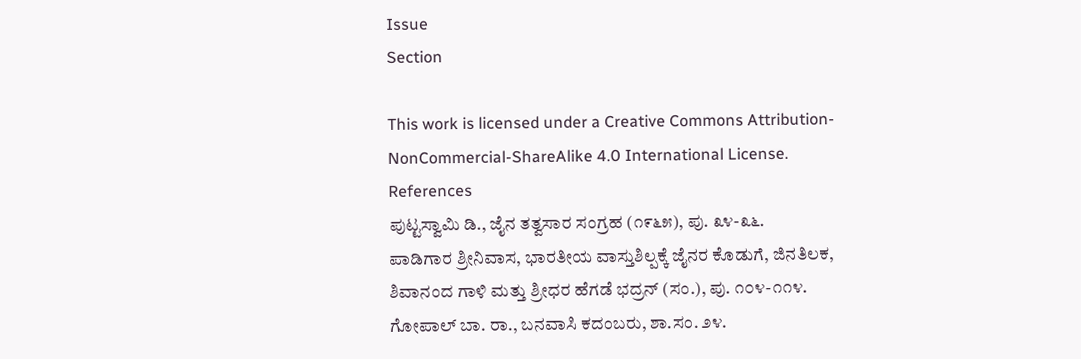Issue
Section

This work is licensed under a Creative Commons Attribution-NonCommercial-ShareAlike 4.0 International License.
References
ಪುಟ್ಟಸ್ವಾಮಿ ಡಿ., ಜೈನ ತತ್ವಸಾರ ಸಂಗ್ರಹ (೧೯೬೫), ಪು. ೩೪-೩೬.
ಪಾಡಿಗಾರ ಶ್ರೀನಿವಾಸ, ಭಾರತೀಯ ವಾಸ್ತುಶಿಲ್ಪಕ್ಕೆ ಜೈನರ ಕೊಡುಗೆ, ಜಿನತಿಲಕ, ಶಿವಾನಂದ ಗಾಳಿ ಮತ್ತು ಶ್ರೀಧರ ಹೆಗಡೆ ಭದ್ರನ್ (ಸಂ.), ಪು. ೧೦೪-೧೧೪.
ಗೋಪಾಲ್ ಬಾ. ರಾ., ಬನವಾಸಿ ಕದಂಬರು, ಶಾ.ಸಂ. ೨೪.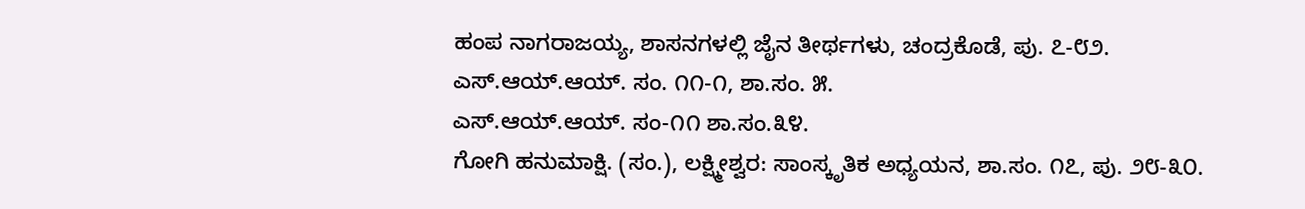ಹಂಪ ನಾಗರಾಜಯ್ಯ, ಶಾಸನಗಳಲ್ಲಿ ಜೈನ ತೀರ್ಥಗಳು, ಚಂದ್ರಕೊಡೆ, ಪು. ೭-೮೨.
ಎಸ್.ಆಯ್.ಆಯ್. ಸಂ. ೧೧-೧, ಶಾ.ಸಂ. ೫.
ಎಸ್.ಆಯ್.ಆಯ್. ಸಂ-೧೧ ಶಾ.ಸಂ.೩೪.
ಗೋಗಿ ಹನುಮಾಕ್ಷಿ. (ಸಂ.), ಲಕ್ಷ್ಮೀಶ್ವರ: ಸಾಂಸ್ಕೃತಿಕ ಅಧ್ಯಯನ, ಶಾ.ಸಂ. ೧೭, ಪು. ೨೮-೩೦.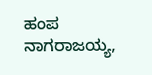ಹಂಪ ನಾಗರಾಜಯ್ಯ,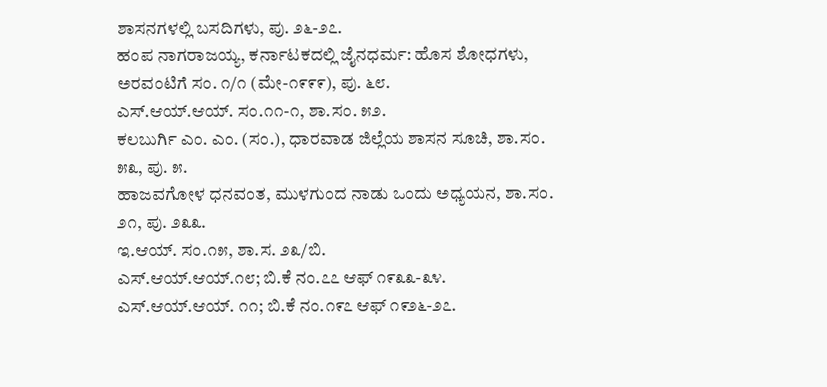ಶಾಸನಗಳಲ್ಲಿ ಬಸದಿಗಳು, ಪು. ೨೬-೨೭.
ಹಂಪ ನಾಗರಾಜಯ್ಯ, ಕರ್ನಾಟಕದಲ್ಲಿ ಜೈನಧರ್ಮ: ಹೊಸ ಶೋಧಗಳು, ಅರವಂಟಿಗೆ ಸಂ. ೧/೧ (ಮೇ-೧೯೯೯), ಪು. ೬೮.
ಎಸ್.ಆಯ್.ಆಯ್. ಸಂ.೧೧-೧, ಶಾ.ಸಂ. ೫೨.
ಕಲಬುರ್ಗಿ ಎಂ. ಎಂ. (ಸಂ.), ಧಾರವಾಡ ಜಿಲ್ಲೆಯ ಶಾಸನ ಸೂಚಿ, ಶಾ.ಸಂ. ೫೩, ಪು. ೫.
ಹಾಜವಗೋಳ ಧನವಂತ, ಮುಳಗುಂದ ನಾಡು ಒಂದು ಅಧ್ಯಯನ, ಶಾ.ಸಂ. ೨೧, ಪು. ೨೩೩.
ಇ.ಆಯ್. ಸಂ.೧೫, ಶಾ.ಸ. ೨೩/ಬಿ.
ಎಸ್.ಆಯ್.ಆಯ್.೧೮; ಬಿ.ಕೆ ನಂ.೭೭ ಆಫ್ ೧೯೩೩-೩೪.
ಎಸ್.ಆಯ್.ಆಯ್. ೧೧; ಬಿ.ಕೆ ನಂ.೧೯೭ ಆಫ್ ೧೯೨೬-೨೭.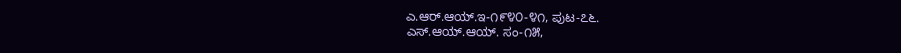ಎ.ಆರ್.ಆಯ್.ಇ-೧೯೪೦-೪೧, ಪುಟ-೭೬.
ಎಸ್.ಆಯ್.ಆಯ್. ಸಂ-೧೫,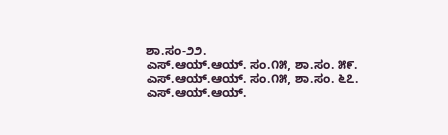ಶಾ.ಸಂ-೨೨.
ಎಸ್.ಆಯ್.ಆಯ್. ಸಂ.೧೫, ಶಾ.ಸಂ. ೫೯.
ಎಸ್.ಆಯ್.ಆಯ್. ಸಂ.೧೫, ಶಾ.ಸಂ. ೬೭.
ಎಸ್.ಆಯ್.ಆಯ್.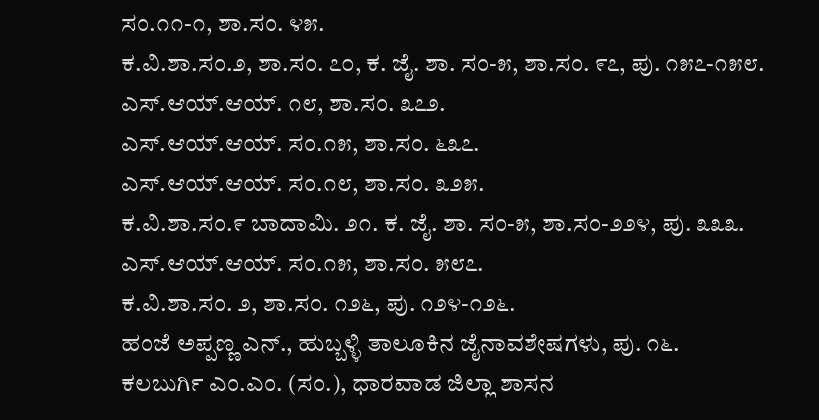ಸಂ.೧೧-೧, ಶಾ.ಸಂ. ೪೫.
ಕ.ವಿ.ಶಾ.ಸಂ.೨, ಶಾ.ಸಂ. ೭೦, ಕ. ಜೈ. ಶಾ. ಸಂ-೫, ಶಾ.ಸಂ. ೯೭, ಪು. ೧೫೭-೧೫೮.
ಎಸ್.ಆಯ್.ಆಯ್. ೧೮, ಶಾ.ಸಂ. ೩೭೨.
ಎಸ್.ಆಯ್.ಆಯ್. ಸಂ.೧೫, ಶಾ.ಸಂ. ೬೩೭.
ಎಸ್.ಆಯ್.ಆಯ್. ಸಂ.೧೮, ಶಾ.ಸಂ. ೩೨೫.
ಕ.ವಿ.ಶಾ.ಸಂ.೯ ಬಾದಾಮಿ. ೨೧. ಕ. ಜೈ. ಶಾ. ಸಂ-೫, ಶಾ.ಸಂ-೨೨೪, ಪು. ೩೩೩.
ಎಸ್.ಆಯ್.ಆಯ್. ಸಂ.೧೫, ಶಾ.ಸಂ. ೫೮೭.
ಕ.ವಿ.ಶಾ.ಸಂ. ೨, ಶಾ.ಸಂ. ೧೨೬, ಪು. ೧೨೪-೧೨೬.
ಹಂಜೆ ಅಪ್ಪಣ್ಣ ಎನ್., ಹುಬ್ಬಳ್ಳಿ ತಾಲೂಕಿನ ಜೈನಾವಶೇಷಗಳು, ಪು. ೧೬.
ಕಲಬುರ್ಗಿ ಎಂ.ಎಂ. (ಸಂ.), ಧಾರವಾಡ ಜಿಲ್ಲಾ ಶಾಸನ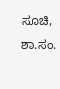ಸೂಚಿ, ಶಾ.ಸಂ.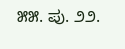೫೫. ಪು. ೨೨.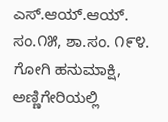ಎಸ್.ಆಯ್.ಆಯ್. ಸಂ.೧೫, ಶಾ.ಸಂ. ೧೯೪.
ಗೋಗಿ ಹನುಮಾಕ್ಷಿ, ಅಣ್ಣಿಗೇರಿಯಲ್ಲಿ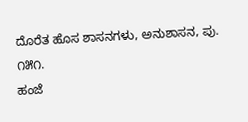ದೊರೆತ ಹೊಸ ಶಾಸನಗಳು, ಅನುಶಾಸನ, ಪು. ೧೫೧.
ಹಂಜೆ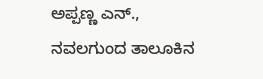ಅಪ್ಪಣ್ಣ ಎನ್., ನವಲಗುಂದ ತಾಲೂಕಿನ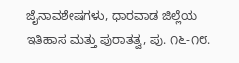ಜೈನಾವಶೇಷಗಳು, ಧಾರವಾಡ ಜಿಲ್ಲೆಯ ಇತಿಹಾಸ ಮತ್ತು ಪುರಾತತ್ವ, ಪು. ೧೬-೧೮.